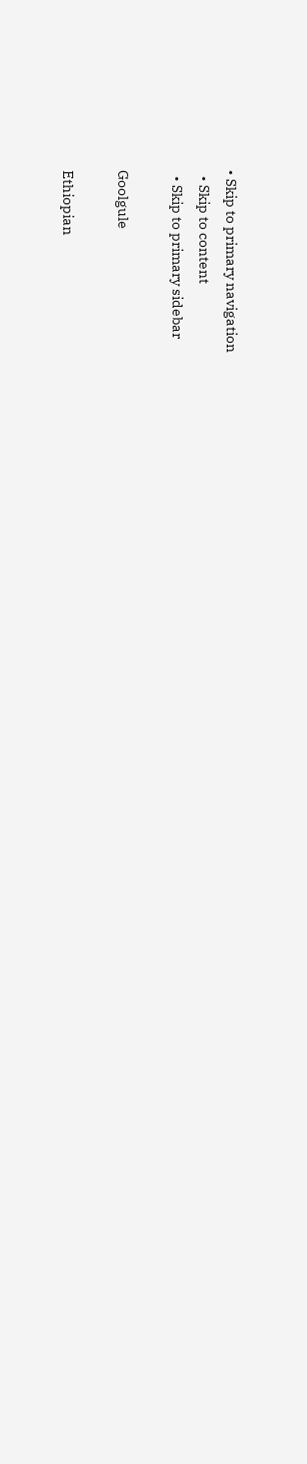• Skip to primary navigation
  • Skip to content
  • Skip to primary sidebar

Goolgule

Ethiopian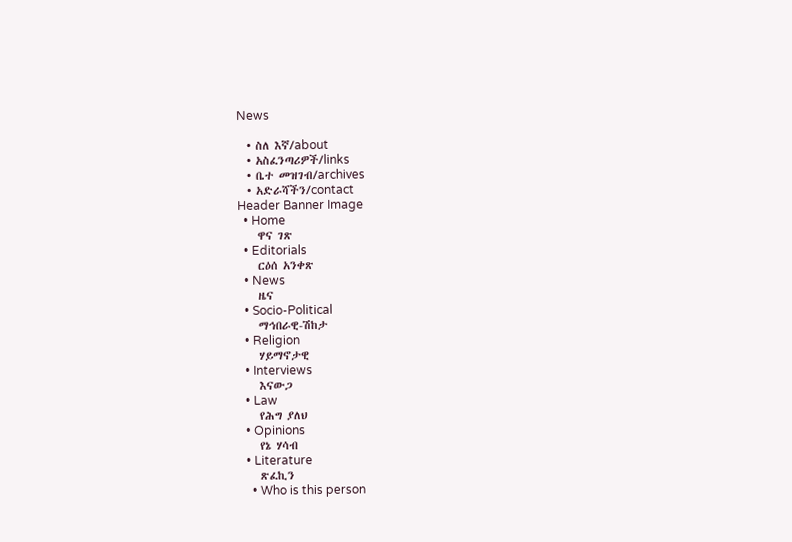News

  • ስለ እኛ/about
  • አስፈንጣሪዎች/links
  • ቤተ መዝገብ/archives
  • አድራሻችን/contact
Header Banner Image
  • Home
    ዋና ገጽ
  • Editorials
    ርዕሰ አንቀጽ
  • News
    ዜና
  • Socio-Political
    ማኅበራዊ-ሽከታ
  • Religion
    ሃይማኖታዊ
  • Interviews
    እናውጋ
  • Law
    የሕግ ያለህ
  • Opinions
    የኔ ሃሳብ
  • Literature
    ጽፈኪን
    • Who is this person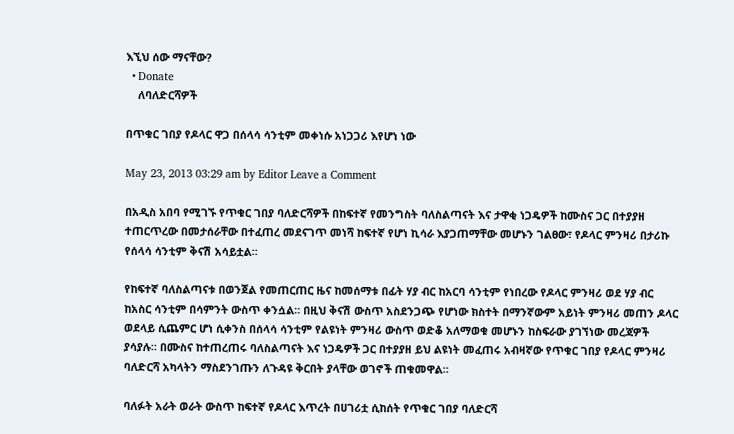እኚህ ሰው ማናቸው?
  • Donate
    ለባለድርሻዎች

በጥቁር ገበያ የዶላር ዋጋ በሰላሳ ሳንቲም መቀነሱ አነጋጋሪ እየሆነ ነው

May 23, 2013 03:29 am by Editor Leave a Comment

በአዲስ አበባ የሚገኙ የጥቁር ገበያ ባለድርሻዎች በከፍተኛ የመንግስት ባለስልጣናት እና ታዋቂ ነጋዴዎች ከሙስና ጋር በተያያዘ ተጠርጥረው በመታሰራቸው በተፈጠረ መደናገጥ መነሻ ከፍተኛ የሆነ ኪሳራ እያጋጠማቸው መሆኑን ገልፀው፣ የዶላር ምንዛሪ በታሪኩ የሰላሳ ሳንቲም ቅናሽ አሳይቷል።

የከፍተኛ ባለስልጣናቱ በወንጀል የመጠርጠር ዜና ከመሰማቱ በፊት ሃያ ብር ከአርባ ሳንቲም የነበረው የዶላር ምንዛሪ ወደ ሃያ ብር ከአስር ሳንቲም በሳምንት ውስጥ ቀንሷል። በዚህ ቅናሽ ውስጥ አስደንጋጭ የሆነው ክስተት በማንኛውም አይነት ምንዛሪ መጠን ዶላር ወደላይ ሲጨምር ሆነ ሲቀንስ በሰላሳ ሳንቲም የልዩነት ምንዛሪ ውስጥ ወድቆ አለማወቁ መሆኑን ከስፍራው ያገኘነው መረጃዎች ያሳያሉ። በሙስና ከተጠረጠሩ ባለስልጣናት እና ነጋዴዎች ጋር በተያያዘ ይህ ልዩነት መፈጠሩ አብዛኛው የጥቁር ገበያ የዶላር ምንዛሪ ባለድርሻ አካላትን ማስደንገጡን ለጉዳዩ ቅርበት ያላቸው ወገኖች ጠቁመዋል።

ባለፉት አራት ወራት ውስጥ ከፍተኛ የዶላር እጥረት በሀገሪቷ ሲከሰት የጥቁር ገበያ ባለድርሻ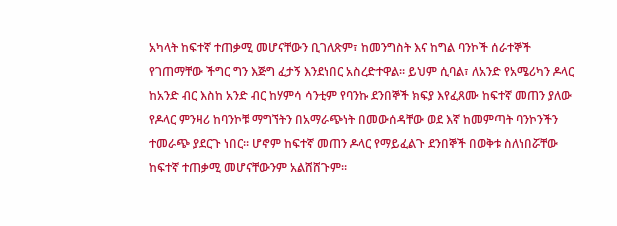አካላት ከፍተኛ ተጠቃሚ መሆናቸውን ቢገለጽም፣ ከመንግስት እና ከግል ባንኮች ሰራተኞች የገጠማቸው ችግር ግን እጅግ ፈታኝ እንደነበር አስረድተዋል። ይህም ሲባል፣ ለአንድ የአሜሪካን ዶላር ከአንድ ብር እስከ አንድ ብር ከሃምሳ ሳንቲም የባንኩ ደንበኞች ክፍያ እየፈጸሙ ከፍተኛ መጠን ያለው የዶላር ምንዛሪ ከባንኮቹ ማግኘትን በአማራጭነት በመውሰዳቸው ወደ እኛ ከመምጣት ባንኮንችን ተመራጭ ያደርጉ ነበር። ሆኖም ከፍተኛ መጠን ዶላር የማይፈልጉ ደንበኞች በወቅቱ ስለነበሯቸው ከፍተኛ ተጠቃሚ መሆናቸውንም አልሸሸጉም።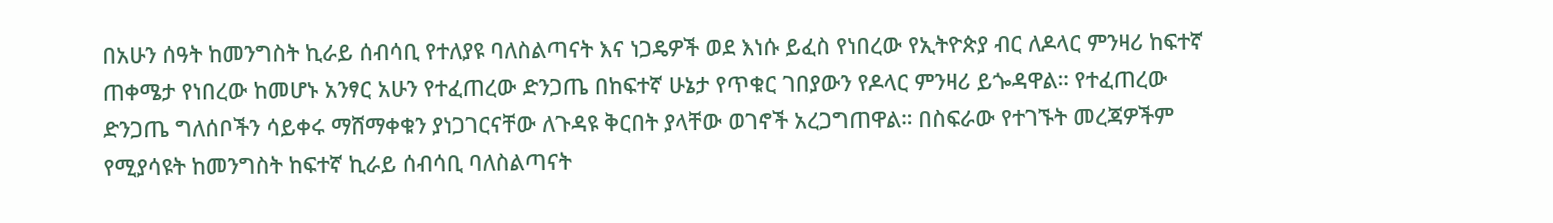በአሁን ሰዓት ከመንግስት ኪራይ ሰብሳቢ የተለያዩ ባለስልጣናት እና ነጋዴዎች ወደ እነሱ ይፈስ የነበረው የኢትዮጵያ ብር ለዶላር ምንዛሪ ከፍተኛ ጠቀሜታ የነበረው ከመሆኑ አንፃር አሁን የተፈጠረው ድንጋጤ በከፍተኛ ሁኔታ የጥቁር ገበያውን የዶላር ምንዛሪ ይጐዳዋል። የተፈጠረው ድንጋጤ ግለሰቦችን ሳይቀሩ ማሸማቀቁን ያነጋገርናቸው ለጉዳዩ ቅርበት ያላቸው ወገኖች አረጋግጠዋል። በስፍራው የተገኙት መረጃዎችም የሚያሳዩት ከመንግስት ከፍተኛ ኪራይ ሰብሳቢ ባለስልጣናት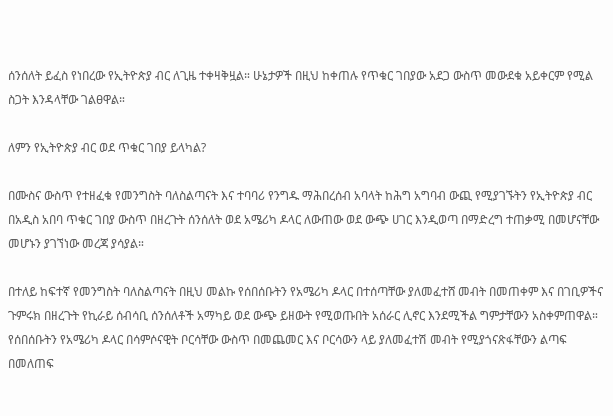ሰንሰለት ይፈስ የነበረው የኢትዮጵያ ብር ለጊዜ ተቀዛቅዟል። ሁኔታዎች በዚህ ከቀጠሉ የጥቁር ገበያው አደጋ ውስጥ መውደቁ አይቀርም የሚል ስጋት እንዳላቸው ገልፀዋል።

ለምን የኢትዮጵያ ብር ወደ ጥቁር ገበያ ይላካል?

በሙስና ውስጥ የተዘፈቁ የመንግስት ባለስልጣናት እና ተባባሪ የንግዱ ማሕበረሰብ አባላት ከሕግ አግባብ ውጪ የሚያገኙትን የኢትዮጵያ ብር በአዲስ አበባ ጥቁር ገበያ ውስጥ በዘረጉት ሰንሰለት ወደ አሜሪካ ዶላር ለውጠው ወደ ውጭ ሀገር እንዲወጣ በማድረግ ተጠቃሚ በመሆናቸው መሆኑን ያገኘነው መረጃ ያሳያል።

በተለይ ከፍተኛ የመንግስት ባለስልጣናት በዚህ መልኩ የሰበሰቡትን የአሜሪካ ዶላር በተሰጣቸው ያለመፈተሸ መብት በመጠቀም እና በገቢዎችና ጉምሩክ በዘረጉት የኪራይ ሰብሳቢ ሰንሰለቶች አማካይ ወደ ውጭ ይዘውት የሚወጡበት አሰራር ሊኖር እንደሚችል ግምታቸውን አስቀምጠዋል። የሰበሰቡትን የአሜሪካ ዶላር በሳምሶናዊት ቦርሳቸው ውስጥ በመጨመር እና ቦርሳውን ላይ ያለመፈተሽ መብት የሚያጎናጽፋቸውን ልጣፍ በመለጠፍ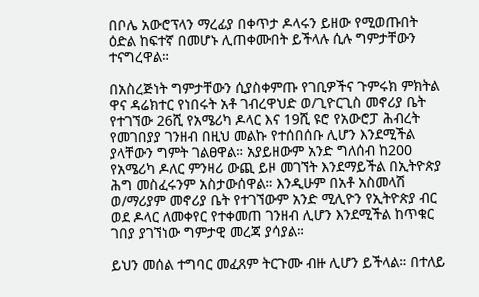በቦሌ አውሮፕላን ማረፊያ በቀጥታ ዶላሩን ይዘው የሚወጡበት ዕድል ከፍተኛ በመሆኑ ሊጠቀሙበት ይችላሉ ሲሉ ግምታቸውን ተናግረዋል።

በአስረጅነት ግምታቸውን ሲያስቀምጡ የገቢዎችና ጉምሩክ ምክትል ዋና ዳሬክተር የነበሩት አቶ ገብረዋህድ ወ/ጊዮርጊስ መኖሪያ ቤት የተገኘው 26ሺ የአሜሪካ ዶላር እና 19ሺ ዩሮ የአውሮፓ ሕብረት የመገበያያ ገንዘብ በዚህ መልኩ የተሰበሰቡ ሊሆን እንደሚችል ያላቸውን ግምት ገልፀዋል። አያይዘውም አንድ ግለሰብ ከ200 የአሜሪካ ዶለር ምንዛሪ ውጪ ይዞ መገኘት እንደማይችል በኢትዮጵያ ሕግ መስፈሩንም አስታውሰዋል። እንዲሁም በአቶ አስመላሽ ወ/ማሪያም መኖሪያ ቤት የተገኘውም አንድ ሚሊዮን የኢትዮጵያ ብር ወደ ዶላር ለመቀየር የተቀመጠ ገንዘብ ሊሆን እንደሚችል ከጥቁር ገበያ ያገኘነው ግምታዊ መረጃ ያሳያል።

ይህን መሰል ተግባር መፈጸም ትርጉሙ ብዙ ሊሆን ይችላል። በተለይ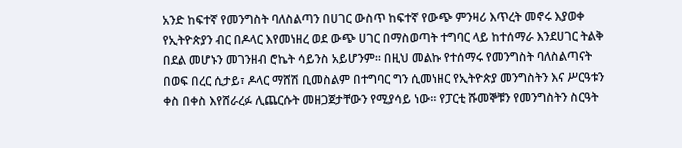አንድ ከፍተኛ የመንግስት ባለስልጣን በሀገር ውስጥ ከፍተኛ የውጭ ምንዛሪ እጥረት መኖሩ እያወቀ የኢትዮጵያን ብር በዶላር እየመነዘረ ወደ ውጭ ሀገር በማስወጣት ተግባር ላይ ከተሰማራ እንደሀገር ትልቅ በደል መሆኑን መገንዘብ ሮኬት ሳይንስ አይሆንም። በዚህ መልኩ የተሰማሩ የመንግስት ባለስልጣናት በወፍ በረር ሲታይ፣ ዶላር ማሸሽ ቢመስልም በተግባር ግን ሲመነዘር የኢትዮጵያ መንግስትን እና ሥርዓቱን ቀስ በቀስ እየሸራረፉ ሊጨርሱት መዘጋጀታቸውን የሚያሳይ ነው። የፓርቲ ሹመኞቹን የመንግስትን ስርዓት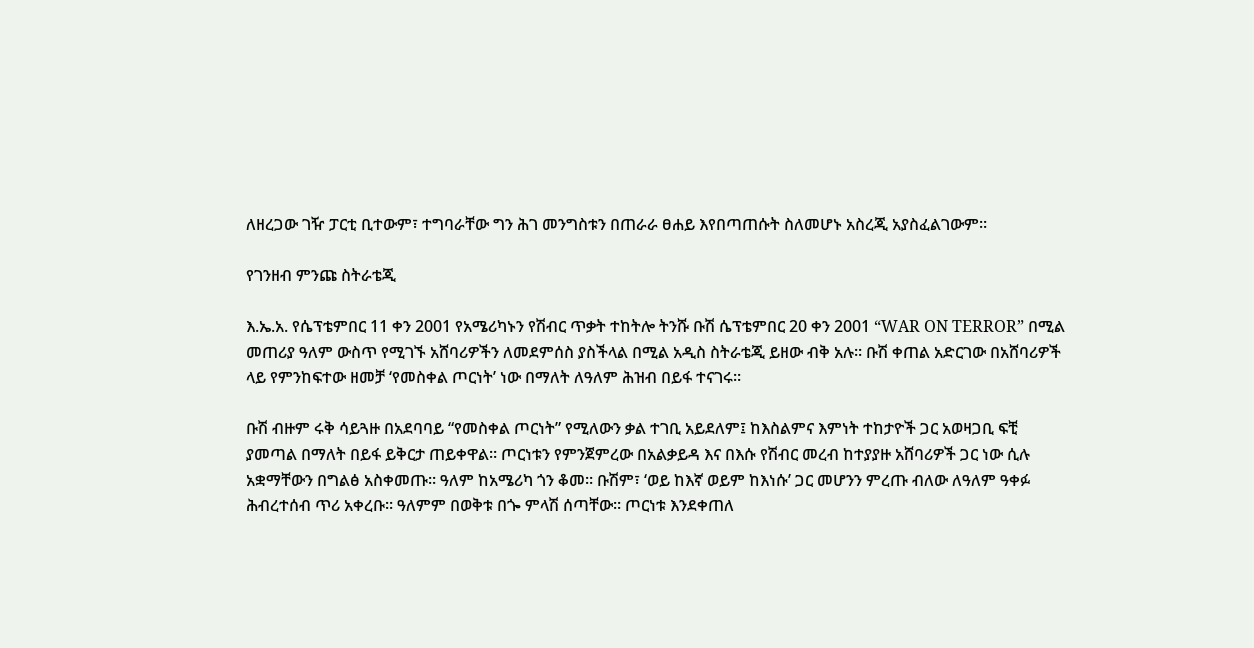ለዘረጋው ገዥ ፓርቲ ቢተውም፣ ተግባራቸው ግን ሕገ መንግስቱን በጠራራ ፀሐይ እየበጣጠሱት ስለመሆኑ አስረጂ አያስፈልገውም።

የገንዘብ ምንጩ ስትራቴጂ

እ.ኤ.አ. የሴፕቴምበር 11 ቀን 2001 የአሜሪካኑን የሽብር ጥቃት ተከትሎ ትንሹ ቡሽ ሴፕቴምበር 20 ቀን 2001 “WAR ON TERROR” በሚል መጠሪያ ዓለም ውስጥ የሚገኙ አሸባሪዎችን ለመደምሰስ ያስችላል በሚል አዲስ ስትራቴጂ ይዘው ብቅ አሉ። ቡሽ ቀጠል አድርገው በአሸባሪዎች ላይ የምንከፍተው ዘመቻ ‘የመስቀል ጦርነት’ ነው በማለት ለዓለም ሕዝብ በይፋ ተናገሩ።

ቡሽ ብዙም ሩቅ ሳይጓዙ በአደባባይ “የመስቀል ጦርነት” የሚለውን ቃል ተገቢ አይደለም፤ ከእስልምና እምነት ተከታዮች ጋር አወዛጋቢ ፍቺ ያመጣል በማለት በይፋ ይቅርታ ጠይቀዋል። ጦርነቱን የምንጀምረው በአልቃይዳ እና በእሱ የሽብር መረብ ከተያያዙ አሸባሪዎች ጋር ነው ሲሉ አቋማቸውን በግልፅ አስቀመጡ። ዓለም ከአሜሪካ ጎን ቆመ። ቡሽም፣ ‘ወይ ከእኛ ወይም ከእነሱ’ ጋር መሆንን ምረጡ ብለው ለዓለም ዓቀፉ ሕብረተሰብ ጥሪ አቀረቡ። ዓለምም በወቅቱ በጐ ምላሽ ሰጣቸው። ጦርነቱ እንደቀጠለ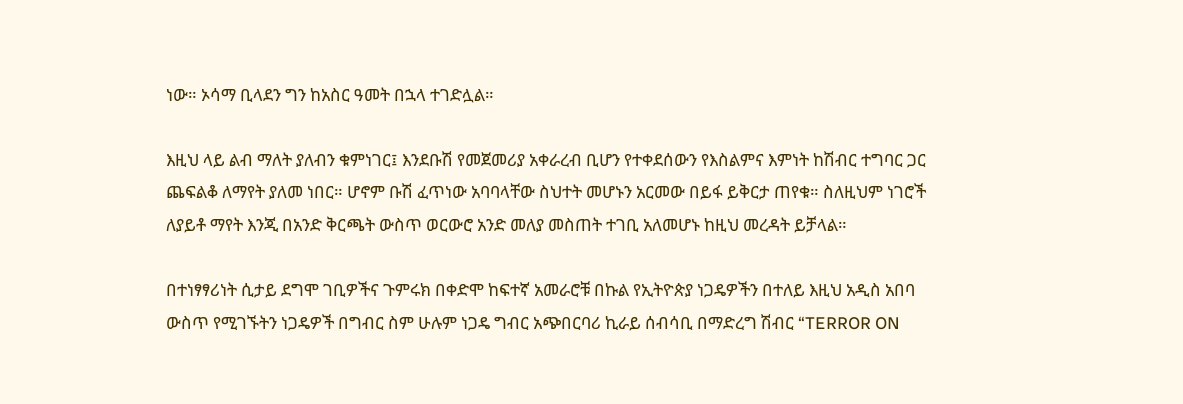ነው። ኦሳማ ቢላደን ግን ከአስር ዓመት በኋላ ተገድሏል።

እዚህ ላይ ልብ ማለት ያለብን ቁምነገር፤ እንደቡሽ የመጀመሪያ አቀራረብ ቢሆን የተቀደሰውን የእስልምና እምነት ከሽብር ተግባር ጋር ጨፍልቆ ለማየት ያለመ ነበር። ሆኖም ቡሽ ፈጥነው አባባላቸው ስህተት መሆኑን አርመው በይፋ ይቅርታ ጠየቁ። ስለዚህም ነገሮች ለያይቶ ማየት እንጂ በአንድ ቅርጫት ውስጥ ወርውሮ አንድ መለያ መስጠት ተገቢ አለመሆኑ ከዚህ መረዳት ይቻላል።

በተነፃፃሪነት ሲታይ ደግሞ ገቢዎችና ጉምሩክ በቀድሞ ከፍተኛ አመራሮቹ በኩል የኢትዮጵያ ነጋዴዎችን በተለይ እዚህ አዲስ አበባ ውስጥ የሚገኙትን ነጋዴዎች በግብር ስም ሁሉም ነጋዴ ግብር አጭበርባሪ ኪራይ ሰብሳቢ በማድረግ ሽብር “TERROR ON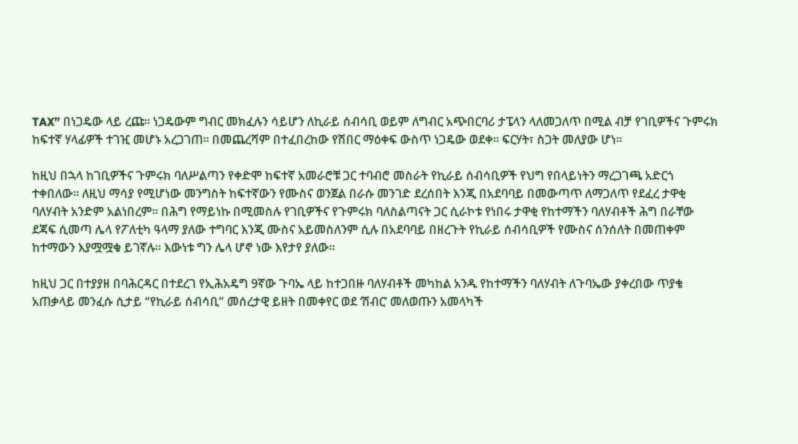TAX” በነጋዴው ላይ ረጩ። ነጋዴውም ግብር መክፈሉን ሳይሆን ለኪራይ ሰብሳቢ ወይም ለግብር አጭበርባሪ ታፔላን ላለመጋለጥ በሚል ብቻ የገቢዎችና ጉምሩክ ከፍተኛ ሃላፊዎች ተገዢ መሆኑ አረጋገጠ። በመጨረሻም በተፈበረከው የሽበር ማዕቀፍ ውስጥ ነጋዴው ወደቀ። ፍርሃት፣ ስጋት መለያው ሆነ።

ከዚህ በኋላ ከገቢዎችና ጉምሩክ ባለሥልጣን የቀድሞ ከፍተኛ አመራሮቹ ጋር ተባብሮ መስራት የኪራይ ሰብሳቢዎች የህግ የበላይነትን ማረጋገጫ አድርጎ ተቀበለው። ለዚህ ማሳያ የሚሆነው መንግስት ከፍተኛውን የሙስና ወንጀል በራሱ መንገድ ደረሰበት እንጂ በአደባባይ በመውጣጥ ለማጋለጥ የደፈረ ታዋቂ ባለሃብት አንድም አልነበረም። በሕግ የማይነኩ በሚመስሉ የገቢዎችና የጉምሩክ ባለስልጣናት ጋር ሲራኮቱ የነበሩ ታዋቂ የከተማችን ባለሃብቶች ሕግ በራቸው ደጃፍ ሲመጣ ሌላ የፖለቲካ ዓላማ ያለው ተግባር እንጂ ሙስና አይመስለንም ሲሉ በአደባባይ በዘረጉት የኪራይ ሰብሳቢዎች የሙስና ሰንሰለት በመጠቀም ከተማውን እያሟሟቁ ይገኛሉ። እውነቱ ግን ሌላ ሆኖ ነው እየታየ ያለው።

ከዚህ ጋር በተያያዘ በባሕርዳር በተደረገ የኢሕአዴግ 9ኛው ጉባኤ ላይ ከተጋበዙ ባለሃብቶች መካከል አንዱ የከተማችን ባለሃብት ለጉባኤው ያቀረበው ጥያቄ አጠቃላይ መንፈሱ ሲታይ “የኪራይ ሰብሳቢ” መሰረታዊ ይዘት በመቀየር ወደ ‘ሽብር’ መለወጡን አመላካች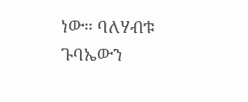ነው። ባለሃብቱ ጉባኤውን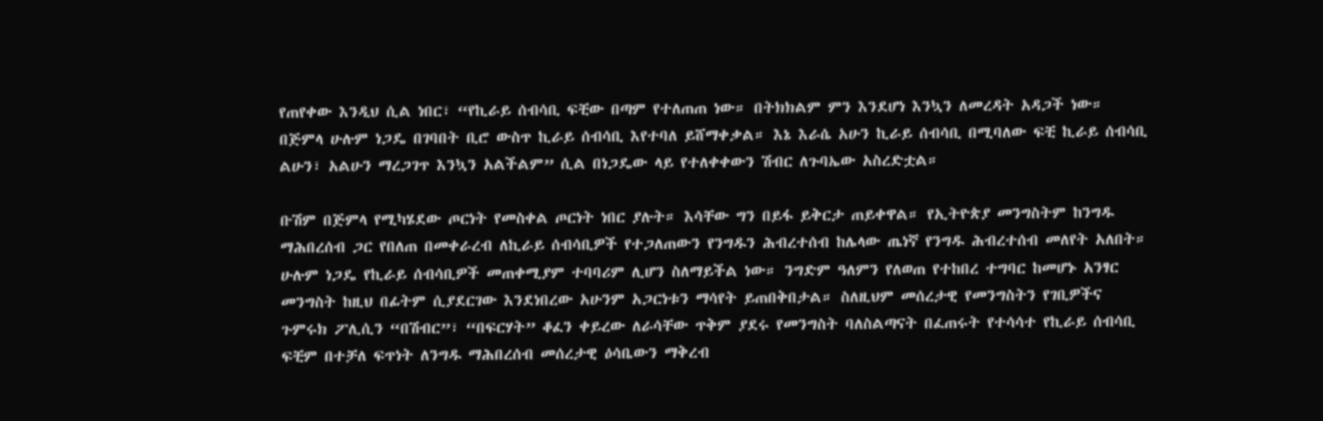የጠየቀው እንዲህ ሲል ነበር፣ “የኪራይ ሰብሳቢ ፍቺው በጣም የተለጠጠ ነው። በትክክልም ምን እንደሆነ እንኳን ለመረዳት አዳጋች ነው። በጅምላ ሁሉም ነጋዴ በገባበት ቢሮ ውስጥ ኪራይ ሰብሳቢ እየተባለ ይሸማቀቃል። እኔ እራሴ አሁን ኪራይ ሰብሳቢ በሚባለው ፍቺ ኪራይ ሰብሳቢ ልሁን፣ አልሁን ማረጋገጥ እንኳን አልችልም” ሲል በነጋዴው ላይ የተለቀቀውን ሽብር ለጉባኤው አስረድቷል።

ቡሽም በጅምላ የሚካሄደው ጦርነት የመስቀል ጦርነት ነበር ያሉት። እሳቸው ግን በይፋ ይቅርታ ጠይቀዋል። የኢትዮጵያ መንግስትም ከንግዱ ማሕበረሰብ ጋር የበለጠ በመቀራረብ ለኪራይ ሰብሳቢዎች የተጋለጠውን የንግዱን ሕብረተሰብ ከሌላው ጤነኛ የንግዱ ሕብረተሰብ መለየት አለበት። ሁሉም ነጋዴ የኪራይ ሰብሳቢዎች መጠቀሚያም ተባባሪም ሊሆን ስለማይችል ነው። ንግድም ዓለምን የለወጠ የተከበረ ተግባር ከመሆኑ አንፃር መንግስት ከዚህ በፊትም ሲያደርገው እንደነበረው አሁንም አጋርነቱን ማሳየት ይጠበቅበታል። ስለዚህም መሰረታዊ የመንግስትን የገቢዎችና ጉምሩክ ፖሊሲን “በሽብር”፣ “በፍርሃት” ቆፈን ቀይረው ለራሳቸው ጥቅም ያደሩ የመንግስት ባለስልጣናት በፈጠሩት የተሳሳተ የኪራይ ሰብሳቢ ፍቺም በተቻለ ፍጥነት ለንግዱ ማሕበረሰብ መሰረታዊ ዕሳቤውን ማቅረብ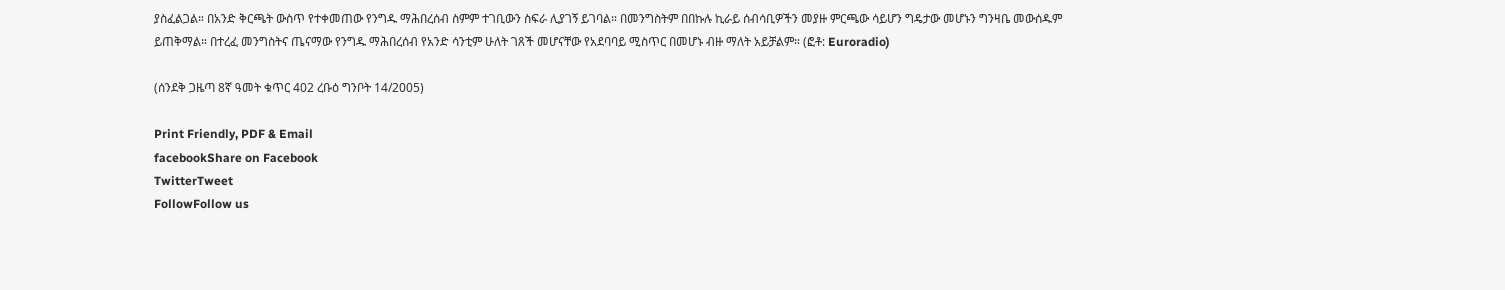ያስፈልጋል። በአንድ ቅርጫት ውስጥ የተቀመጠው የንግዱ ማሕበረሰብ ስምም ተገቢውን ስፍራ ሊያገኝ ይገባል። በመንግስትም በበኩሉ ኪራይ ሰብሳቢዎችን መያዙ ምርጫው ሳይሆን ግዴታው መሆኑን ግንዛቤ መውሰዱም ይጠቅማል። በተረፈ መንግስትና ጤናማው የንግዱ ማሕበረሰብ የአንድ ሳንቲም ሁለት ገጸች መሆናቸው የአደባባይ ሚስጥር በመሆኑ ብዙ ማለት አይቻልም። (ፎቶ: Euroradio)

(ሰንደቅ ጋዜጣ 8ኛ ዓመት ቁጥር 402 ረቡዕ ግንቦት 14/2005)

Print Friendly, PDF & Email
facebookShare on Facebook
TwitterTweet
FollowFollow us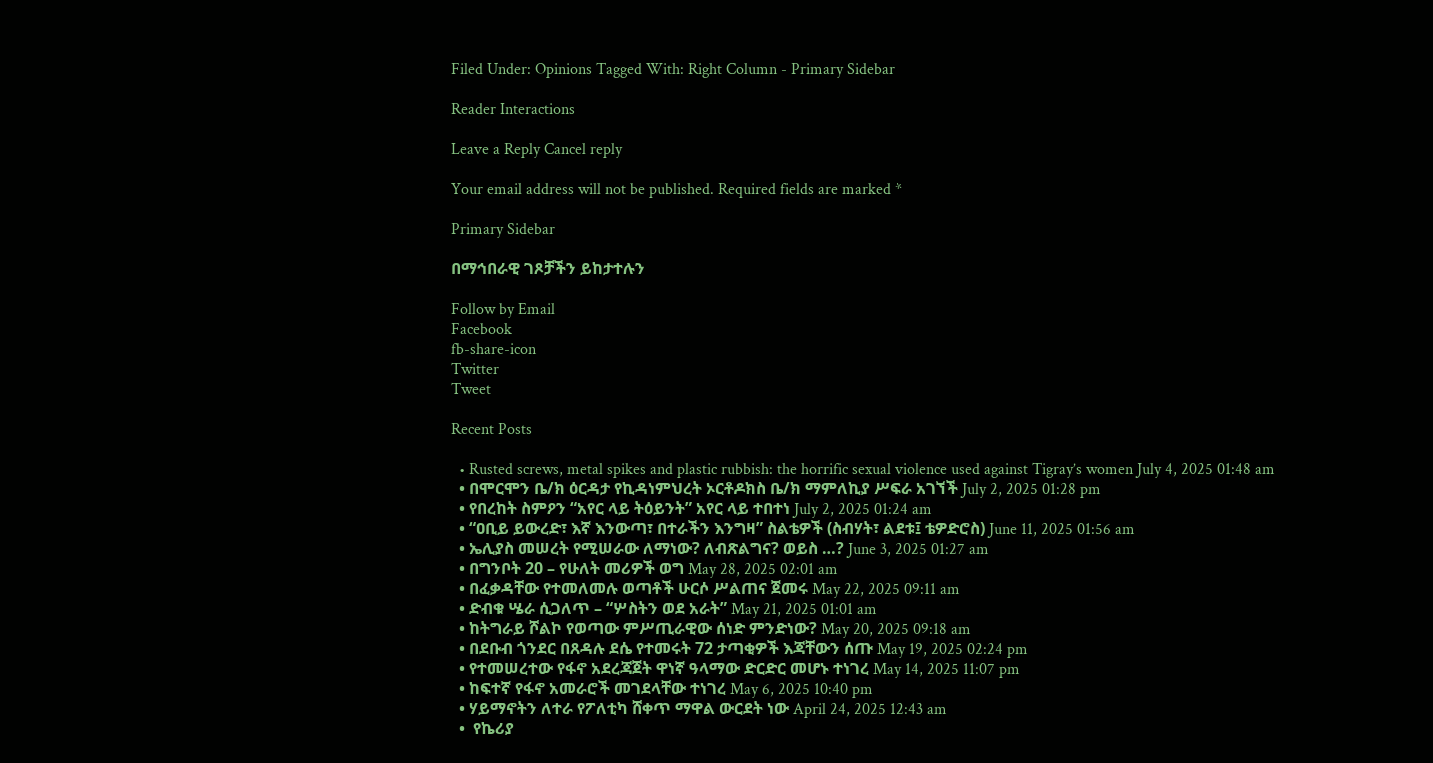Filed Under: Opinions Tagged With: Right Column - Primary Sidebar

Reader Interactions

Leave a Reply Cancel reply

Your email address will not be published. Required fields are marked *

Primary Sidebar

በማኅበራዊ ገጾቻችን ይከታተሉን

Follow by Email
Facebook
fb-share-icon
Twitter
Tweet

Recent Posts

  • Rusted screws, metal spikes and plastic rubbish: the horrific sexual violence used against Tigray’s women July 4, 2025 01:48 am
  • በሞርሞን ቤ/ክ ዕርዳታ የኪዳነምህረት ኦርቶዶክስ ቤ/ክ ማምለኪያ ሥፍራ አገኘች July 2, 2025 01:28 pm
  • የበረከት ስምዖን “አየር ላይ ትዕይንት” አየር ላይ ተበተነ July 2, 2025 01:24 am
  • “ዐቢይ ይውረድ፣ እኛ እንውጣ፣ በተራችን እንግዛ” ስልቴዎች (ስብሃት፣ ልደቱ፤ ቴዎድሮስ) June 11, 2025 01:56 am
  • ኤሊያስ መሠረት የሚሠራው ለማነው? ለብጽልግና? ወይስ …? June 3, 2025 01:27 am
  • በግንቦት 20 – የሁለት መሪዎች ወግ May 28, 2025 02:01 am
  • በፈቃዳቸው የተመለመሉ ወጣቶች ሁርሶ ሥልጠና ጀመሩ May 22, 2025 09:11 am
  • ድብቁ ሤራ ሲጋለጥ – “ሦስትን ወደ አራት” May 21, 2025 01:01 am
  • ከትግራይ ሾልኮ የወጣው ምሥጢራዊው ሰነድ ምንድነው? May 20, 2025 09:18 am
  • በደቡብ ጎንደር በጸዳሉ ደሴ የተመሩት 72 ታጣቂዎች እጃቸውን ሰጡ May 19, 2025 02:24 pm
  • የተመሠረተው የፋኖ አደረጃጀት ዋነኛ ዓላማው ድርድር መሆኑ ተነገረ May 14, 2025 11:07 pm
  • ከፍተኛ የፋኖ አመራሮች መገደላቸው ተነገረ May 6, 2025 10:40 pm
  • ሃይማኖትን ለተራ የፖለቲካ ሸቀጥ ማዋል ውርደት ነው April 24, 2025 12:43 am
  •  የኬሪያ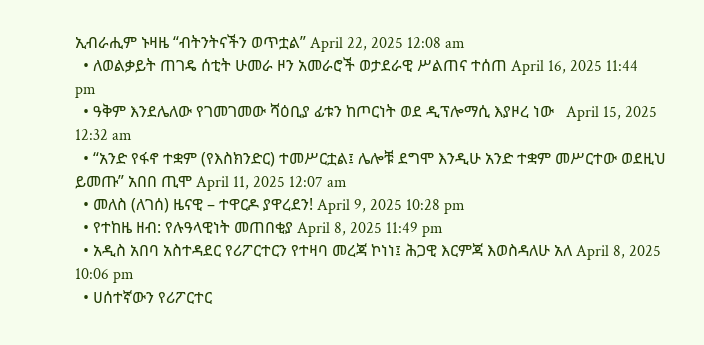ኢብራሒም ኑዛዜ “ብትንትናችን ወጥቷል” April 22, 2025 12:08 am
  • ለወልቃይት ጠገዴ ሰቲት ሁመራ ዞን አመራሮች ወታደራዊ ሥልጠና ተሰጠ April 16, 2025 11:44 pm
  • ዓቅም እንደሌለው የገመገመው ሻዕቢያ ፊቱን ከጦርነት ወደ ዲፕሎማሲ እያዞረ ነው   April 15, 2025 12:32 am
  • “አንድ የፋኖ ተቋም (የእስክንድር) ተመሥርቷል፤ ሌሎቹ ደግሞ እንዲሁ አንድ ተቋም መሥርተው ወደዚህ ይመጡ” አበበ ጢሞ April 11, 2025 12:07 am
  • መለስ (ለገሰ) ዜናዊ – ተዋርዶ ያዋረደን! April 9, 2025 10:28 pm
  • የተከዜ ዘብ: የሉዓላዊነት መጠበቂያ April 8, 2025 11:49 pm
  • አዲስ አበባ አስተዳደር የሪፖርተርን የተዛባ መረጃ ኮነነ፤ ሕጋዊ እርምጃ እወስዳለሁ አለ April 8, 2025 10:06 pm
  • ሀሰተኛውን የሪፖርተር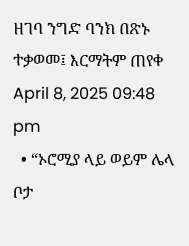ዘገባ ንግድ ባንክ በጽኑ ተቃወመ፤ እርማትም ጠየቀ April 8, 2025 09:48 pm
  • “ኦሮሚያ ላይ ወይም ሌላ ቦታ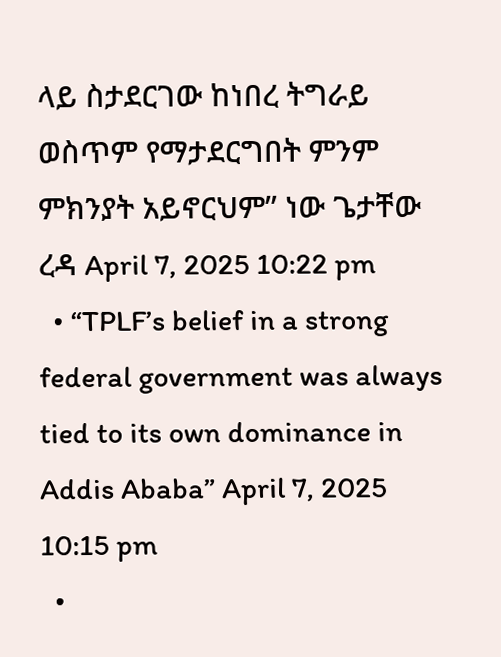ላይ ስታደርገው ከነበረ ትግራይ ወስጥም የማታደርግበት ምንም ምክንያት አይኖርህም” ነው ጌታቸው ረዳ April 7, 2025 10:22 pm
  • “TPLF’s belief in a strong federal government was always tied to its own dominance in Addis Ababa” April 7, 2025 10:15 pm
  •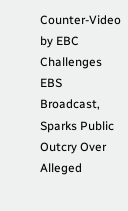Counter-Video by EBC Challenges EBS Broadcast, Sparks Public Outcry Over Alleged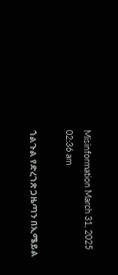Misinformation March 31, 2025 02:36 am

ጎልጉል የድረገጽ ጋዜጣን በኢሜይል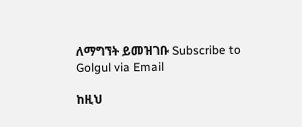ለማግኘት ይመዝገቡ Subscribe to Golgul via Email

ከዚህ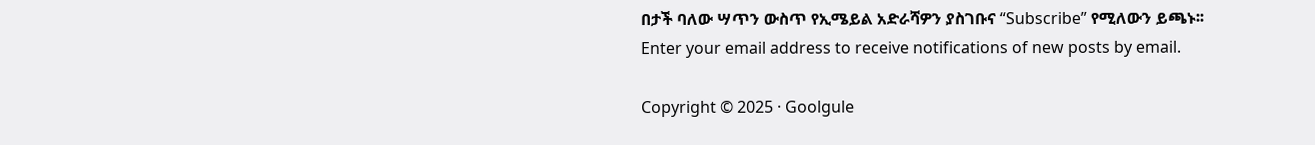በታች ባለው ሣጥን ውስጥ የኢሜይል አድራሻዎን ያስገቡና “Subscribe” የሚለውን ይጫኑ፡፡
Enter your email address to receive notifications of new posts by email.

Copyright © 2025 · Goolgule